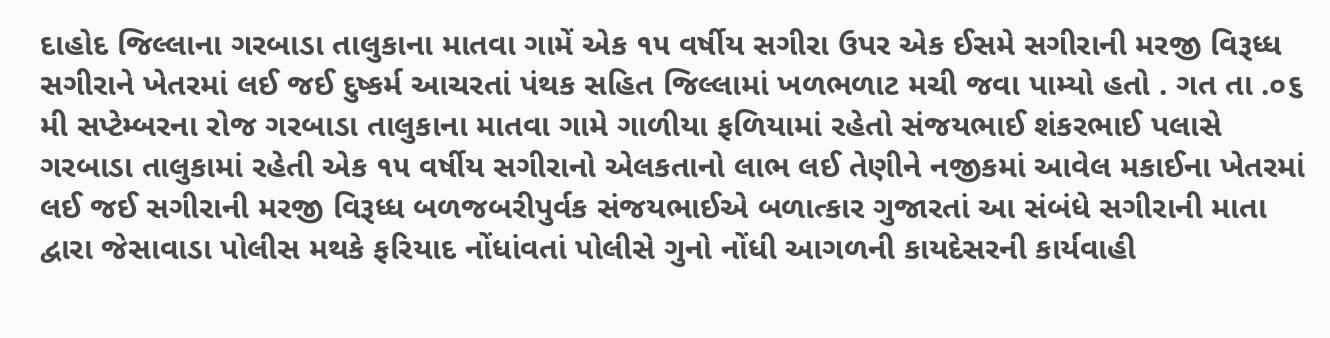દાહોદ જિલ્લાના ગરબાડા તાલુકાના માતવા ગામેં એક ૧૫ વર્ષીય સગીરા ઉપર એક ઈસમે સગીરાની મરજી વિરૂધ્ધ સગીરાને ખેતરમાં લઈ જઈ દુષ્કર્મ આચરતાં પંથક સહિત જિલ્લામાં ખળભળાટ મચી જવા પામ્યો હતો . ગત તા .૦૬ મી સપ્ટેમ્બરના રોજ ગરબાડા તાલુકાના માતવા ગામે ગાળીયા ફળિયામાં રહેતો સંજયભાઈ શંકરભાઈ પલાસે ગરબાડા તાલુકામાં રહેતી એક ૧૫ વર્ષીય સગીરાનો એલકતાનો લાભ લઈ તેણીને નજીકમાં આવેલ મકાઈના ખેતરમાં લઈ જઈ સગીરાની મરજી વિરૂધ્ધ બળજબરીપુર્વક સંજયભાઈએ બળાત્કાર ગુજારતાં આ સંબંધે સગીરાની માતા દ્વારા જેસાવાડા પોલીસ મથકે ફરિયાદ નોંધાંવતાં પોલીસે ગુનો નોંધી આગળની કાયદેસરની કાર્યવાહી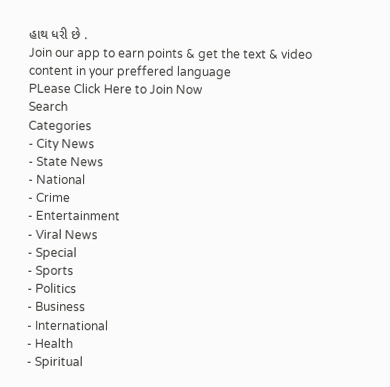હાથ ધરી છે .
Join our app to earn points & get the text & video content in your preffered language
PLease Click Here to Join Now
Search
Categories
- City News
- State News
- National
- Crime
- Entertainment
- Viral News
- Special
- Sports
- Politics
- Business
- International
- Health
- Spiritual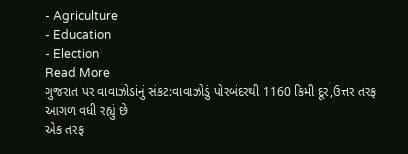- Agriculture
- Education
- Election
Read More
ગુજરાત પર વાવાઝોડાંનું સંકટ:વાવાઝોડું પોરબંદરથી 1160 કિમી દૂર,ઉત્તર તરફ આગળ વધી રહ્યું છે
એક તરફ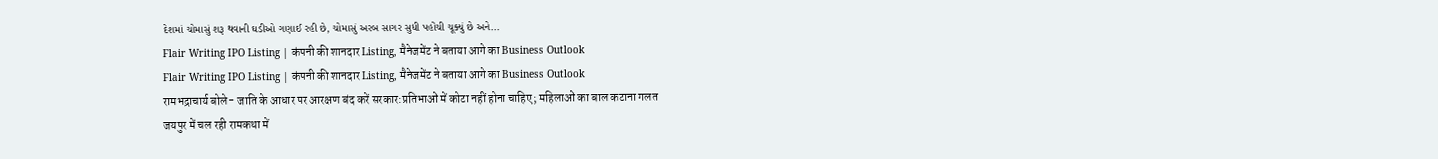દેશમાં ચોમાસું શરૂ થવાની ઘડીઓ ગણાઈ રહી છે, ચોમાસું અરબ સાગર સુધી પહોંચી ચૂક્યું છે અને...
Flair Writing IPO Listing | कंपनी की शानदार Listing, मैनेजमेंट ने बताया आगे का Business Outlook
Flair Writing IPO Listing | कंपनी की शानदार Listing, मैनेजमेंट ने बताया आगे का Business Outlook
रामभद्राचार्य बोले- जाति के आधार पर आरक्षण बंद करें सरकार:प्रतिभाओं में कोटा नहीं होना चाहिए; महिलाओं का बाल कटाना गलत
जयपुर में चल रही रामकथा में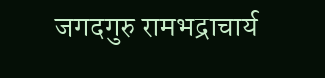जगदगुरु रामभद्राचार्य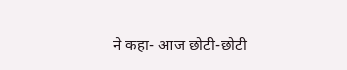ने कहा- आज छोटी-छोटी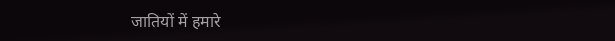जातियों में हमारे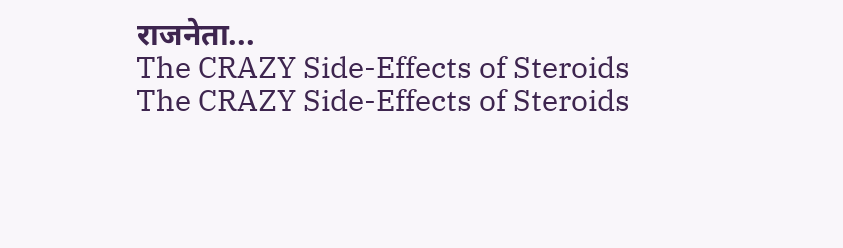राजनेता...
The CRAZY Side-Effects of Steroids
The CRAZY Side-Effects of Steroids